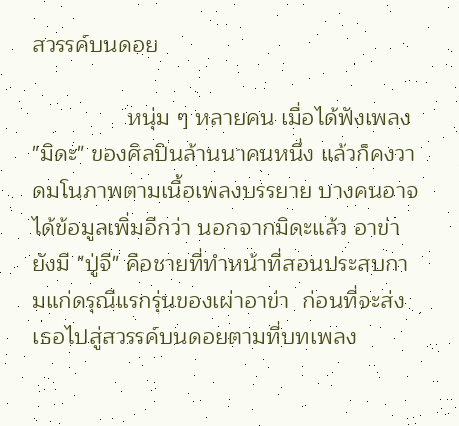สวรรค์บนดอย

               หนุ่ม ๆ หลายคน เมื่อได้ฟังเพลง "มิดะ" ของศิลปินล้านนาคนหนึ่ง แล้วก็คงวาดมโนภาพตามเนื้อเพลงบรรยาย บางคนอาจได้ข้อมูลเพิ่มอีกว่า นอกจากมิดะแล้ว อาข่ายังมี "ปู่จี" คือชายที่ทำหน้าที่สอนประสบกามแก่ดรุณีแรกรุ่นของเผ่าอาข่า  ก่อนที่จะส่งเธอไปสู่สวรรค์บนดอยตามที่บทเพลง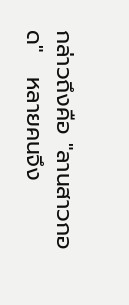กล่าวถึงคือ "ลานสาวกอด"   หลายคนจึง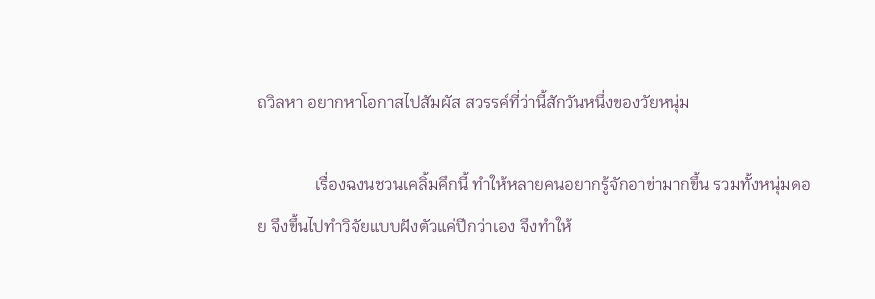ถวิลหา อยากหาโอกาสไปสัมผัส สวรรค์ที่ว่านี้สักวันหนึ่งของวัยหนุ่ม

              เรื่องฉงนชวนเคลิ้มคึกนี้ ทำให้หลายคนอยากรู้จักอาข่ามากขึ้น รวมทั้งหนุ่มดอย จึงขึ้นไปทำวิจัยแบบฝังตัวแค่ปีกว่าเอง จึงทำให้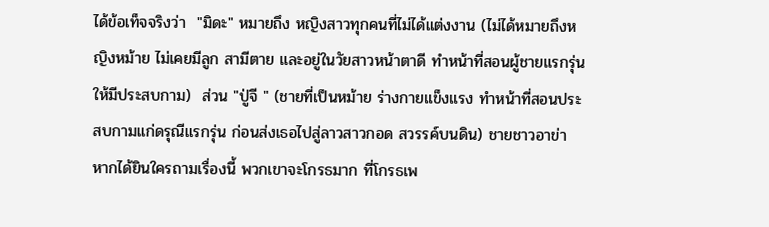ได้ข้อเท็จจริงว่า  "มิดะ" หมายถึง หญิงสาวทุกคนที่ไม่ได้แต่งงาน (ไม่ได้หมายถึงหญิงหม้าย ไม่เคยมีลูก สามีตาย และอยู่ในวัยสาวหน้าตาดี ทำหน้าที่สอนผู้ชายแรกรุ่นให้มีประสบกาม)  ส่วน "ปู่จี " (ชายที่เป็นหม้าย ร่างกายแข็งแรง ทำหน้าที่สอนประสบกามแก่ดรุณีแรกรุ่น ก่อนส่งเธอไปสู่ลาวสาวกอด สวรรค์บนดิน) ชายชาวอาข่า หากได้ยินใครถามเรื่องนี้ พวกเขาจะโกรธมาก ที่โกรธเพ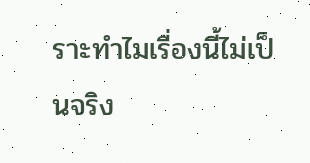ราะทำไมเรื่องนี้ไม่เป็นจริง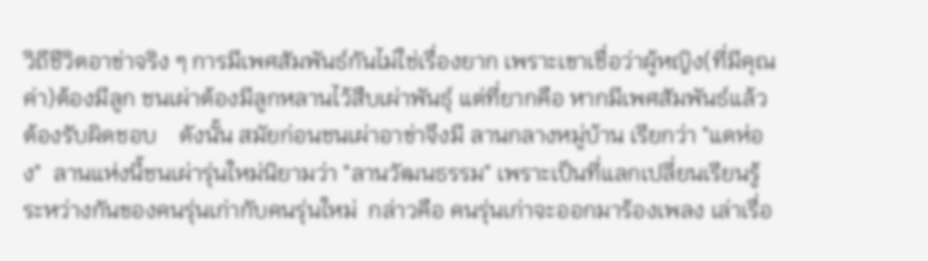วิถีชีวิตอาข่าจริง ๆ การมีเพศสัมพันธ์กันไม่ใช่เรื่องยาก เพราะเขาเชื่อว่าผู้หญิง(ที่มีคุณค่า)ต้องมีลูก ชนเผ่าต้องมีลูกหลานไว้สืบเผ่าพันธุ์ แต่ที่ยากคือ หากมีเพศสัมพันธ์แล้วต้องรับผิดชอบ    ดังนั้น สมัยก่อนชนเผ่าอาข่าจึงมี ลานกลางหมู่บ้าน เรียกว่า "แดห่อง"  ลานแห่งนี้ชนเผ่ารุ่นใหม่นิยามว่า "ลานวัฒนธรรม" เพราะเป็นที่แลกเปลี่ยนเรียนรู้ระหว่างกันของคนรุ่นเก่ากับคนรุ่นใหม่  กล่าวคือ คนรุ่นเก่าจะออกมาร้องเพลง เล่าเรื่อ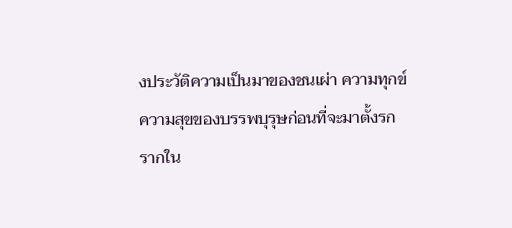งประวัติความเป็นมาของชนเผ่า ความทุกข์ ความสุขของบรรพบุรุษก่อนที่จะมาตั้งรกรากใน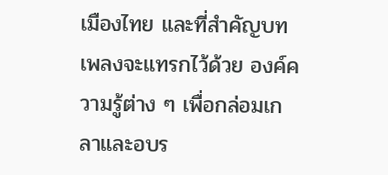เมืองไทย และที่สำคัญบทเพลงจะแทรกไว้ด้วย องค์ความรู้ต่าง ๆ เพื่อกล่อมเกลาและอบร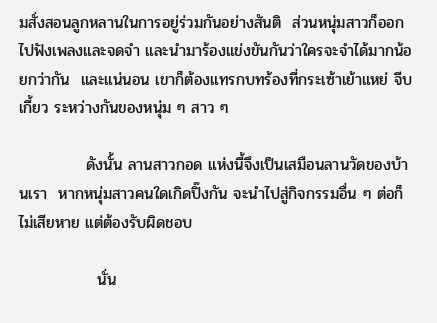มสั่งสอนลูกหลานในการอยู่ร่วมกันอย่างสันติ  ส่วนหนุ่มสาวก็ออกไปฟังเพลงและจดจำ และนำมาร้องแข่งขันกันว่าใครจะจำได้มากน้อยกว่ากัน  และแน่นอน เขาก็ต้องแทรกบทร้องที่กระเซ้าเย้าแหย่ จีบ เกี้ยว ระหว่างกันของหนุ่ม ๆ สาว ๆ

            ดังนั้น ลานสาวกอด แห่งนี้จึงเป็นเสมือนลานวัดของบ้านเรา  หากหนุ่มสาวคนใดเกิดปิ๊งกัน จะนำไปสู่กิจกรรมอื่น ๆ ต่อก็ไม่เสียหาย แต่ต้องรับผิดชอบ

              นั่น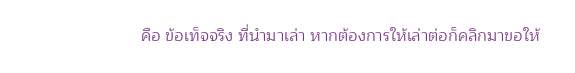คือ ข้อเท็จจริง ที่นำมาเล่า หากต้องการให้เล่าต่อก็คลิกมาขอให้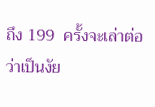ถึง 199  ครั้งจะเล่าต่อ ว่าเป็นงัย